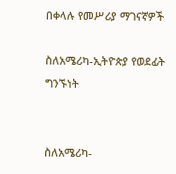በቀላሉ የመሥሪያ ማገናኛዎች

ስለአሜሪካ-ኢትዮጵያ የወደፊት ግንኙነት


ስለአሜሪካ-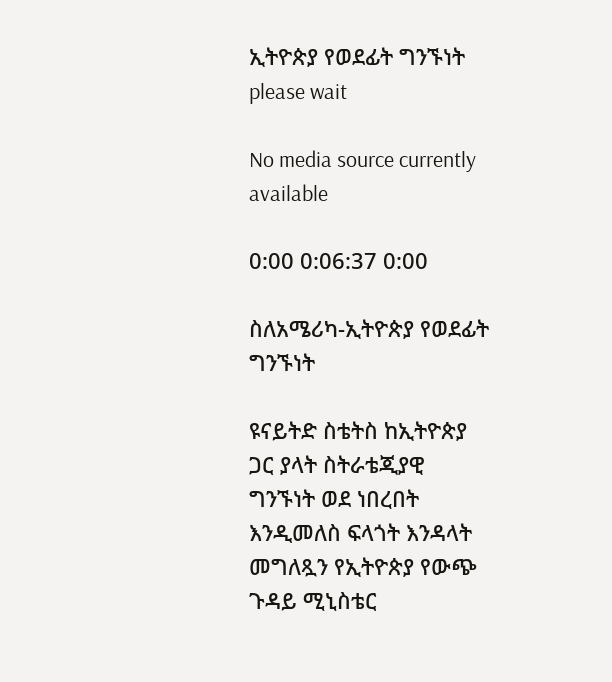ኢትዮጵያ የወደፊት ግንኙነት
please wait

No media source currently available

0:00 0:06:37 0:00

ስለአሜሪካ-ኢትዮጵያ የወደፊት ግንኙነት

ዩናይትድ ስቴትስ ከኢትዮጵያ ጋር ያላት ስትራቴጂያዊ ግንኙነት ወደ ነበረበት እንዲመለስ ፍላጎት እንዳላት መግለጿን የኢትዮጵያ የውጭ ጉዳይ ሚኒስቴር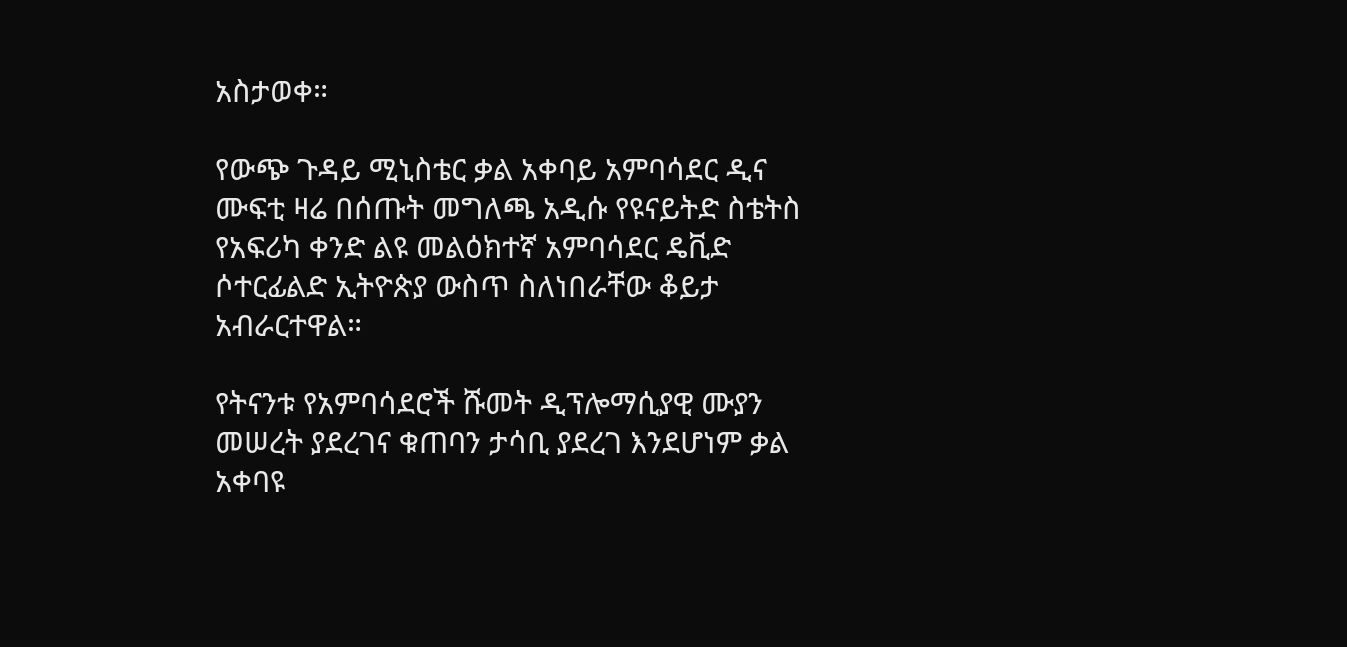አስታወቀ።

የውጭ ጉዳይ ሚኒስቴር ቃል አቀባይ አምባሳደር ዲና ሙፍቲ ዛሬ በሰጡት መግለጫ አዲሱ የዩናይትድ ስቴትስ የአፍሪካ ቀንድ ልዩ መልዕክተኛ አምባሳደር ዴቪድ ሶተርፊልድ ኢትዮጵያ ውስጥ ስለነበራቸው ቆይታ አብራርተዋል።

የትናንቱ የአምባሳደሮች ሹመት ዲፕሎማሲያዊ ሙያን መሠረት ያደረገና ቁጠባን ታሳቢ ያደረገ እንደሆነም ቃል አቀባዩ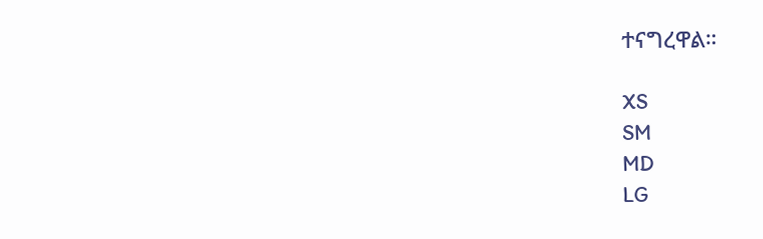ተናግረዋል።

XS
SM
MD
LG